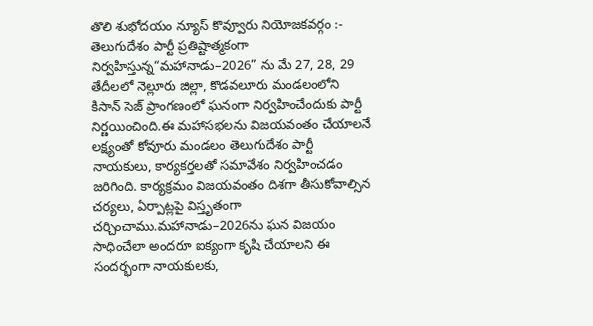తొలి శుభోదయం న్యూస్ కొవ్వూరు నియోజకవర్గం :-
తెలుగుదేశం పార్టీ ప్రతిష్టాత్మకంగా నిర్వహిస్తున్న“మహానాడు–2026” ను మే 27, 28, 29 తేదీలలో నెల్లూరు జిల్లా, కొడవలూరు మండలంలోని కిసాన్ సెజ్ ప్రాంగణంలో ఘనంగా నిర్వహించేందుకు పార్టీ నిర్ణయించింది.ఈ మహాసభలను విజయవంతం చేయాలనే లక్ష్యంతో కోవూరు మండలం తెలుగుదేశం పార్టీ నాయకులు, కార్యకర్తలతో సమావేశం నిర్వహించడం జరిగింది. కార్యక్రమం విజయవంతం దిశగా తీసుకోవాల్సిన చర్యలు, ఏర్పాట్లపై విస్తృతంగా చర్చించాము.మహానాడు–2026ను ఘన విజయం సాధించేలా అందరూ ఐక్యంగా కృషి చేయాలని ఈ సందర్భంగా నాయకులకు,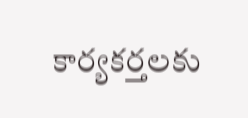కార్యకర్తలకు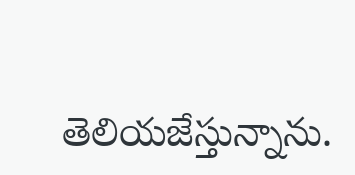తెలియజేస్తున్నాను.